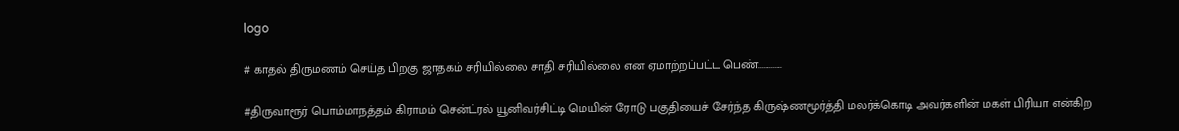logo

# காதல் திருமணம் செய்த பிறகு ஜாதகம் சரியில்லை சாதி சரியில்லை என ஏமாற்றப்பட்ட பெண்.............

#திருவாரூர் பொம்மாநத்தம் கிராமம் சென்ட்ரல் யூனிவர்சிட்டி மெயின் ரோடு பகுதியைச் சேர்ந்த கிருஷ்ணமூர்த்தி மலர்க்கொடி அவர்களின் மகள் பிரியா என்கிற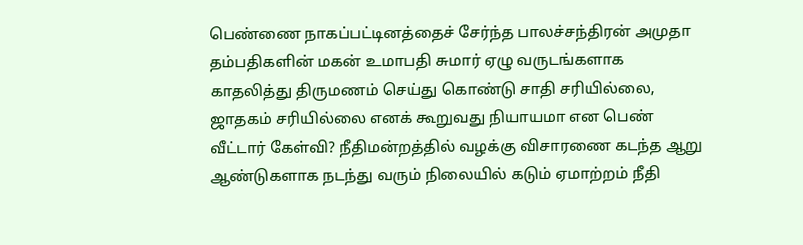பெண்ணை நாகப்பட்டினத்தைச் சேர்ந்த பாலச்சந்திரன் அமுதா தம்பதிகளின் மகன் உமாபதி சுமார் ஏழு வருடங்களாக காதலித்து திருமணம் செய்து கொண்டு சாதி சரியில்லை, ஜாதகம் சரியில்லை எனக் கூறுவது நியாயமா என பெண் வீட்டார் கேள்வி? நீதிமன்றத்தில் வழக்கு விசாரணை கடந்த ஆறு ஆண்டுகளாக நடந்து வரும் நிலையில் கடும் ஏமாற்றம் நீதி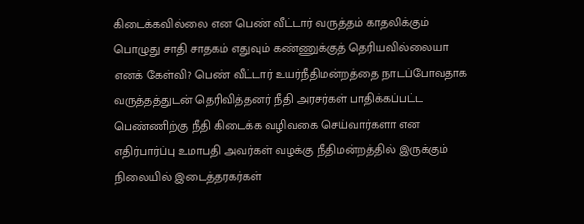கிடைக்கவில்லை என பெண் வீட்டார் வருத்தம் காதலிக்கும் பொழுது சாதி சாதகம் எதுவும் கண்ணுக்குத் தெரியவில்லையா எனக் கேள்வி? பெண் வீட்டார் உயர்நீதிமன்றத்தை நாடப்போவதாக வருத்தத்துடன் தெரிவித்தனர் நீதி அரசர்கள் பாதிக்கப்பட்ட பெண்ணிற்கு நீதி கிடைக்க வழிவகை செய்வார்களா என எதிர்பார்ப்பு உமாபதி அவர்கள் வழக்கு நீதிமன்றத்தில் இருக்கும் நிலையில் இடைத்தரகர்கள்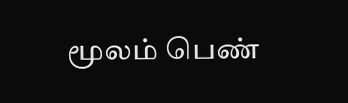மூலம் பெண்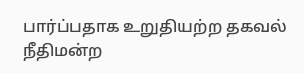பார்ப்பதாக உறுதியற்ற தகவல் நீதிமன்ற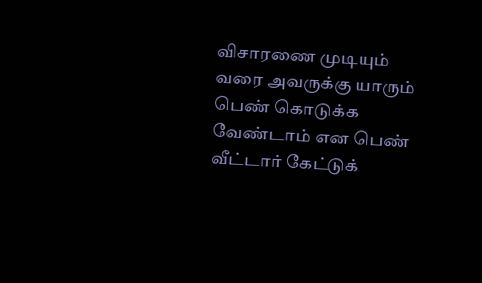விசாரணை முடியும் வரை அவருக்கு யாரும் பெண் கொடுக்க வேண்டாம் என பெண் வீட்டார் கேட்டுக்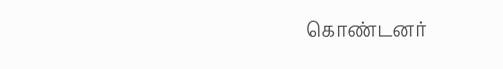கொண்டனர்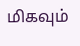மிகவும்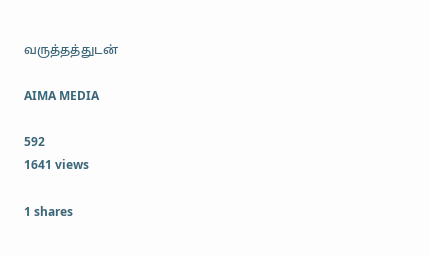வருத்தத்துடன்

AIMA MEDIA

592
1641 views

1 shares